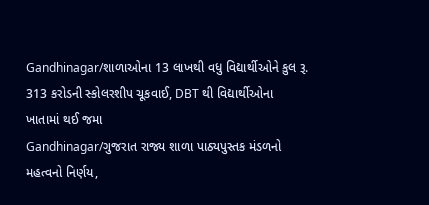Gandhinagar/શાળાઓના 13 લાખથી વધુ વિદ્યાર્થીઓને કુલ રૂ. 313 કરોડની સ્કોલરશીપ ચૂકવાઈ, DBT થી વિદ્યાર્થીઓના ખાતામાં થઈ જમા
Gandhinagar/ગુજરાત રાજ્ય શાળા પાઠ્યપુસ્તક મંડળનો મહત્વનો નિર્ણય,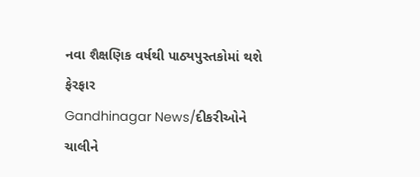નવા શૈક્ષણિક વર્ષથી પાઠ્યપુસ્તકોમાં થશે ફેરફાર
Gandhinagar News/દીકરીઓને ચાલીને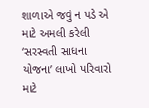શાળાએ જવું ન પડે એ માટે અમલી કરેલી ‘સરસ્વતી સાધના યોજના’ લાખો પરિવારો માટે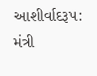આશીર્વાદરૂપ: મંત્રી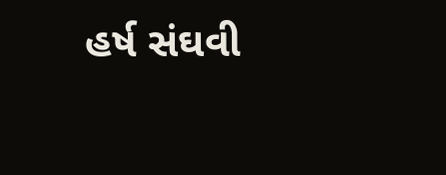હર્ષ સંઘવી